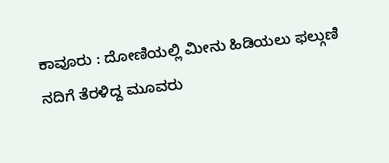ಕಾವೂರು : ದೋಣಿಯಲ್ಲಿ ಮೀನು ಹಿಡಿಯಲು ಫಲ್ಗುಣಿ ನದಿಗೆ ತೆರಳಿದ್ದ ಮೂವರು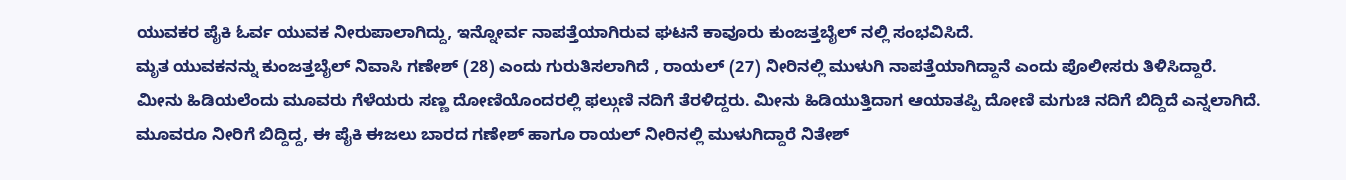ಯುವಕರ ಪೈಕಿ ಓರ್ವ ಯುವಕ ನೀರುಪಾಲಾಗಿದ್ದು, ಇನ್ನೋರ್ವ ನಾಪತ್ತೆಯಾಗಿರುವ ಘಟನೆ ಕಾವೂರು ಕುಂಜತ್ತಬೈಲ್ ನಲ್ಲಿ ಸಂಭವಿಸಿದೆ.
ಮೃತ ಯುವಕನನ್ನು ಕುಂಜತ್ತಬೈಲ್ ನಿವಾಸಿ ಗಣೇಶ್ (28) ಎಂದು ಗುರುತಿಸಲಾಗಿದೆ , ರಾಯಲ್ (27) ನೀರಿನಲ್ಲಿ ಮುಳುಗಿ ನಾಪತ್ತೆಯಾಗಿದ್ದಾನೆ ಎಂದು ಪೊಲೀಸರು ತಿಳಿಸಿದ್ದಾರೆ.
ಮೀನು ಹಿಡಿಯಲೆಂದು ಮೂವರು ಗೆಳೆಯರು ಸಣ್ಣ ದೋಣಿಯೊಂದರಲ್ಲಿ ಫಲ್ಗುಣಿ ನದಿಗೆ ತೆರಳಿದ್ದರು. ಮೀನು ಹಿಡಿಯುತ್ತಿದಾಗ ಆಯಾತಪ್ಪಿ ದೋಣಿ ಮಗುಚಿ ನದಿಗೆ ಬಿದ್ದಿದೆ ಎನ್ನಲಾಗಿದೆ. ಮೂವರೂ ನೀರಿಗೆ ಬಿದ್ದಿದ್ದ, ಈ ಪೈಕಿ ಈಜಲು ಬಾರದ ಗಣೇಶ್ ಹಾಗೂ ರಾಯಲ್ ನೀರಿನಲ್ಲಿ ಮುಳುಗಿದ್ದಾರೆ ನಿತೇಶ್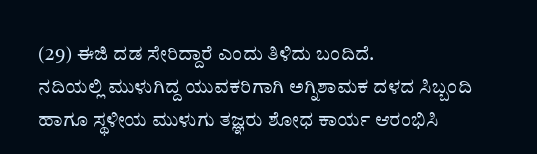(29) ಈಜಿ ದಡ ಸೇರಿದ್ದಾರೆ ಎಂದು ತಿಳಿದು ಬಂದಿದೆ.
ನದಿಯಲ್ಲಿ ಮುಳುಗಿದ್ದ ಯುವಕರಿಗಾಗಿ ಅಗ್ನಿಶಾಮಕ ದಳದ ಸಿಬ್ಬಂದಿ ಹಾಗೂ ಸ್ಥಳೀಯ ಮುಳುಗು ತಜ್ಞರು ಶೋಧ ಕಾರ್ಯ ಆರಂಭಿಸಿ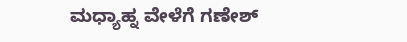ಮಧ್ಯಾಹ್ನ ವೇಳೆಗೆ ಗಣೇಶ್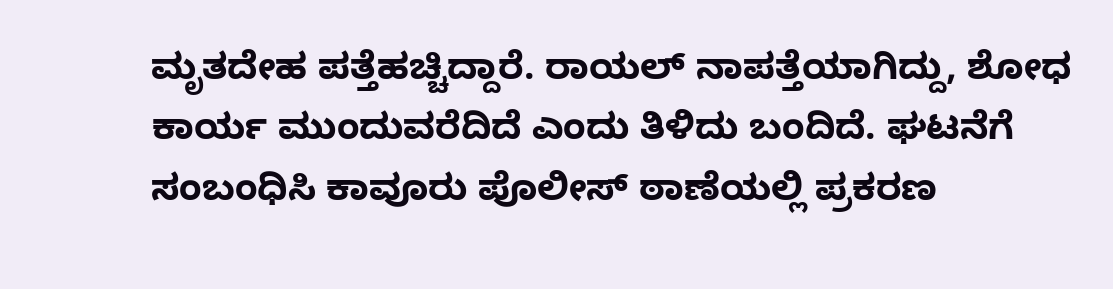ಮೃತದೇಹ ಪತ್ತೆಹಚ್ಚಿದ್ದಾರೆ. ರಾಯಲ್ ನಾಪತ್ತೆಯಾಗಿದ್ದು, ಶೋಧ ಕಾರ್ಯ ಮುಂದುವರೆದಿದೆ ಎಂದು ತಿಳಿದು ಬಂದಿದೆ. ಘಟನೆಗೆ ಸಂಬಂಧಿಸಿ ಕಾವೂರು ಪೊಲೀಸ್ ಠಾಣೆಯಲ್ಲಿ ಪ್ರಕರಣ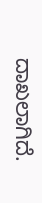ದಾಖಲಾಗಿದೆ.